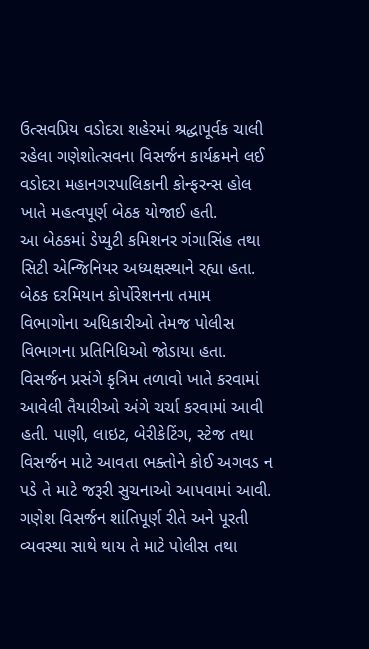ઉત્સવપ્રિય વડોદરા શહેરમાં શ્રદ્ધાપૂર્વક ચાલી રહેલા ગણેશોત્સવના વિસર્જન કાર્યક્રમને લઈ વડોદરા મહાનગરપાલિકાની કોન્ફરન્સ હોલ ખાતે મહત્વપૂર્ણ બેઠક યોજાઈ હતી.
આ બેઠકમાં ડેપ્યુટી કમિશનર ગંગાસિંહ તથા સિટી એન્જિનિયર અધ્યક્ષસ્થાને રહ્યા હતા. બેઠક દરમિયાન કોર્પોરેશનના તમામ વિભાગોના અધિકારીઓ તેમજ પોલીસ વિભાગના પ્રતિનિધિઓ જોડાયા હતા.
વિસર્જન પ્રસંગે કૃત્રિમ તળાવો ખાતે કરવામાં આવેલી તૈયારીઓ અંગે ચર્ચા કરવામાં આવી હતી. પાણી, લાઇટ, બેરીકેટિંગ, સ્ટેજ તથા વિસર્જન માટે આવતા ભક્તોને કોઈ અગવડ ન પડે તે માટે જરૂરી સુચનાઓ આપવામાં આવી.
ગણેશ વિસર્જન શાંતિપૂર્ણ રીતે અને પૂરતી વ્યવસ્થા સાથે થાય તે માટે પોલીસ તથા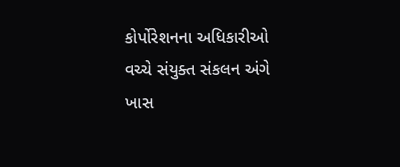કોર્પોરેશનના અધિકારીઓ વચ્ચે સંયુક્ત સંકલન અંગે ખાસ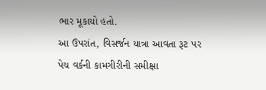ભાર મૂકાયો હતો.
આ ઉપરાંત, વિસર્જન યાત્રા આવતા રૂટ પર પેચ વર્કની કામગીરીની સમીક્ષા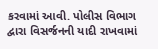કરવામાં આવી. પોલીસ વિભાગ દ્વારા વિસર્જનની યાદી રાખવામાં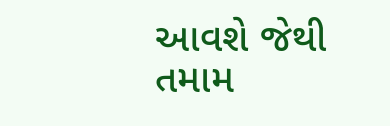આવશે જેથી તમામ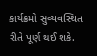કાર્યક્રમો સુવ્યવસ્થિત રીતે પૂર્ણ થઈ શકે.